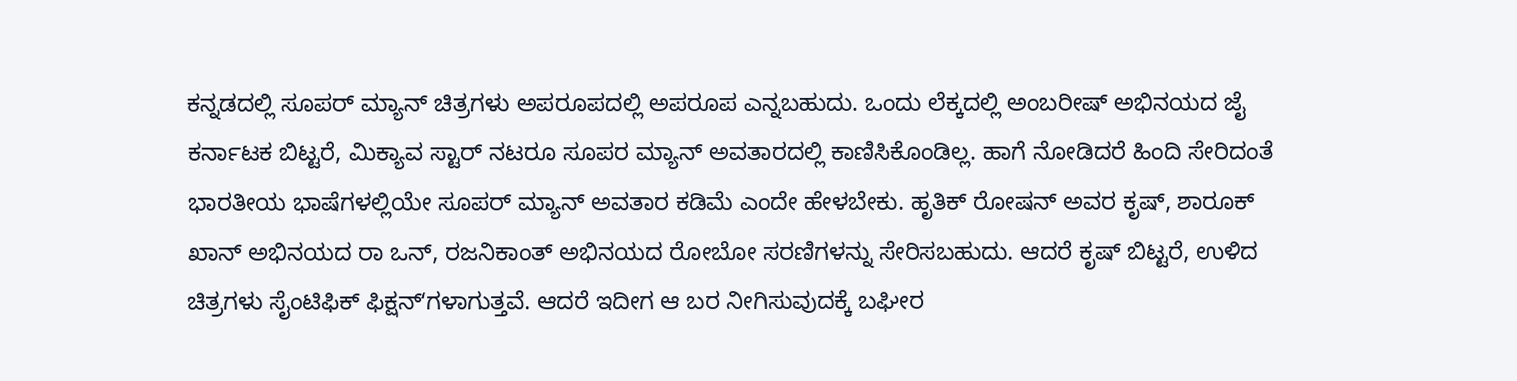ಕನ್ನಡದಲ್ಲಿ ಸೂಪರ್ ಮ್ಯಾನ್ ಚಿತ್ರಗಳು ಅಪರೂಪದಲ್ಲಿ ಅಪರೂಪ ಎನ್ನಬಹುದು. ಒಂದು ಲೆಕ್ಕದಲ್ಲಿ ಅಂಬರೀಷ್ ಅಭಿನಯದ ಜೈ ಕರ್ನಾಟಕ ಬಿಟ್ಟರೆ, ಮಿಕ್ಯಾವ ಸ್ಟಾರ್ ನಟರೂ ಸೂಪರ ಮ್ಯಾನ್ ಅವತಾರದಲ್ಲಿ ಕಾಣಿಸಿಕೊಂಡಿಲ್ಲ. ಹಾಗೆ ನೋಡಿದರೆ ಹಿಂದಿ ಸೇರಿದಂತೆ ಭಾರತೀಯ ಭಾಷೆಗಳಲ್ಲಿಯೇ ಸೂಪರ್ ಮ್ಯಾನ್ ಅವತಾರ ಕಡಿಮೆ ಎಂದೇ ಹೇಳಬೇಕು. ಹೃತಿಕ್ ರೋಷನ್ ಅವರ ಕೃಷ್, ಶಾರೂಕ್ ಖಾನ್ ಅಭಿನಯದ ರಾ ಒನ್, ರಜನಿಕಾಂತ್ ಅಭಿನಯದ ರೋಬೋ ಸರಣಿಗಳನ್ನು ಸೇರಿಸಬಹುದು. ಆದರೆ ಕೃಷ್ ಬಿಟ್ಟರೆ, ಉಳಿದ ಚಿತ್ರಗಳು ಸೈಂಟಿಫಿಕ್ ಫಿಕ್ಷನ್ʻಗಳಾಗುತ್ತವೆ. ಆದರೆ ಇದೀಗ ಆ ಬರ ನೀಗಿಸುವುದಕ್ಕೆ ಬಘೀರ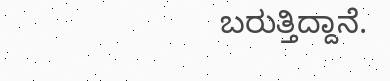ಬರುತ್ತಿದ್ದಾನೆ.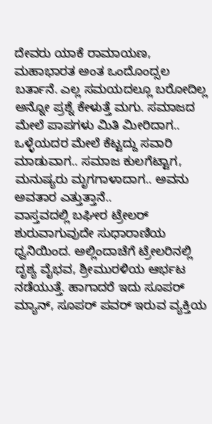ದೇವರು ಯಾಕೆ ರಾಮಾಯಣ, ಮಹಾಭಾರತ ಅಂತ ಒಂದೊಂದ್ಸಲ ಬರ್ತಾನೆ. ಎಲ್ಲ ಸಮಯದಲ್ಲೂ ಬರೋದಿಲ್ಲ ಅನ್ನೋ ಪ್ರಶ್ನೆ ಕೇಳುತ್ತೆ ಮಗು. ಸಮಾಜದ ಮೇಲೆ ಪಾಪಗಳು ಮಿತಿ ಮೀರಿದಾಗ.. ಒಳ್ಳೆಯದರ ಮೇಲೆ ಕೆಟ್ಟದ್ದು ಸವಾರಿ ಮಾಡುವಾಗ.. ಸಮಾಜ ಕುಲಗೆಟ್ಟಾಗ, ಮನುಷ್ಯರು ಮೃಗಗಾಳಾದಾಗ.. ಅವನು ಅವತಾರ ಎತ್ತುತ್ತಾನೆ..
ವಾಸ್ತವದಲ್ಲಿ ಬಘೀರ ಟ್ರೇಲರ್ ಶುರುವಾಗುವುದೇ ಸುಧಾರಾಣಿಯ ಧ್ವನಿಯಿಂದ. ಅಲ್ಲಿಂದಾಚೆಗೆ ಟ್ರೇಲರಿನಲ್ಲಿ ದೃಶ್ಯ ವೈಭವ, ಶ್ರೀಮುರಳಿಯ ಆರ್ಭಟ ನಡೆಯುತ್ತೆ. ಹಾಗಾದರೆ ಇದು ಸೂಪರ್ ಮ್ಯಾನ್, ಸೂಪರ್ ಪವರ್ ಇರುವ ವ್ಯಕ್ತಿಯ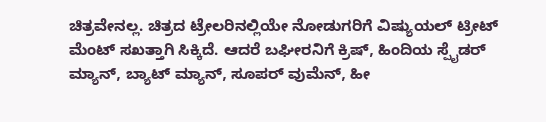ಚಿತ್ರವೇನಲ್ಲ. ಚಿತ್ರದ ಟ್ರೇಲರಿನಲ್ಲಿಯೇ ನೋಡುಗರಿಗೆ ವಿಷ್ಯುಯಲ್ ಟ್ರೀಟ್ ಮೆಂಟ್ ಸಖತ್ತಾಗಿ ಸಿಕ್ಕಿದೆ. ಆದರೆ ಬಘೀರನಿಗೆ ಕ್ರಿಷ್, ಹಿಂದಿಯ ಸ್ಪೈಡರ್ ಮ್ಯಾನ್, ಬ್ಯಾಟ್ ಮ್ಯಾನ್, ಸೂಪರ್ ವುಮೆನ್, ಹೀ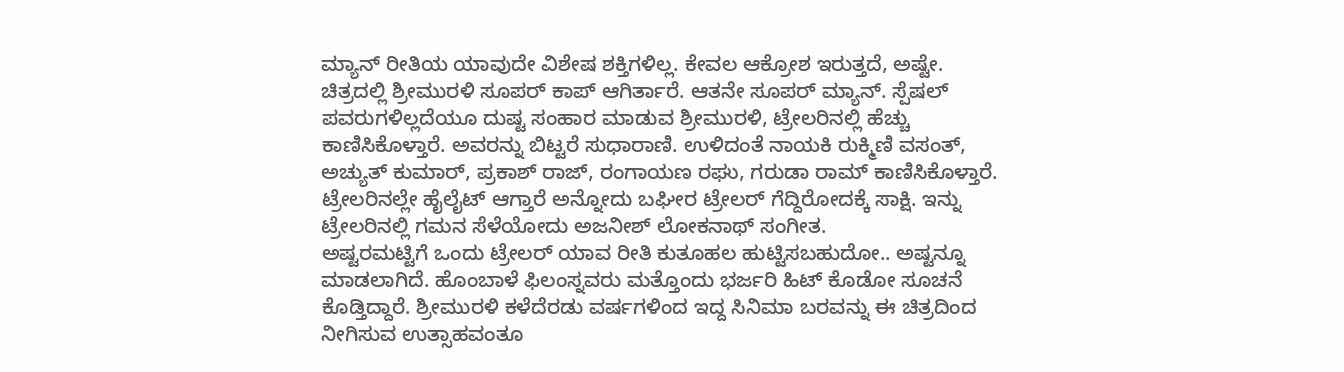ಮ್ಯಾನ್ ರೀತಿಯ ಯಾವುದೇ ವಿಶೇಷ ಶಕ್ತಿಗಳಿಲ್ಲ. ಕೇವಲ ಆಕ್ರೋಶ ಇರುತ್ತದೆ, ಅಷ್ಟೇ.
ಚಿತ್ರದಲ್ಲಿ ಶ್ರೀಮುರಳಿ ಸೂಪರ್ ಕಾಪ್ ಆಗಿರ್ತಾರೆ. ಆತನೇ ಸೂಪರ್ ಮ್ಯಾನ್. ಸ್ಪೆಷಲ್ ಪವರುಗಳಿಲ್ಲದೆಯೂ ದುಷ್ಟ ಸಂಹಾರ ಮಾಡುವ ಶ್ರೀಮುರಳಿ, ಟ್ರೇಲರಿನಲ್ಲಿ ಹೆಚ್ಚು ಕಾಣಿಸಿಕೊಳ್ತಾರೆ. ಅವರನ್ನು ಬಿಟ್ಟರೆ ಸುಧಾರಾಣಿ. ಉಳಿದಂತೆ ನಾಯಕಿ ರುಕ್ಮಿಣಿ ವಸಂತ್, ಅಚ್ಯುತ್ ಕುಮಾರ್, ಪ್ರಕಾಶ್ ರಾಜ್, ರಂಗಾಯಣ ರಘು, ಗರುಡಾ ರಾಮ್ ಕಾಣಿಸಿಕೊಳ್ತಾರೆ. ಟ್ರೇಲರಿನಲ್ಲೇ ಹೈಲೈಟ್ ಆಗ್ತಾರೆ ಅನ್ನೋದು ಬಘೀರ ಟ್ರೇಲರ್ ಗೆದ್ದಿರೋದಕ್ಕೆ ಸಾಕ್ಷಿ. ಇನ್ನು ಟ್ರೇಲರಿನಲ್ಲಿ ಗಮನ ಸೆಳೆಯೋದು ಅಜನೀಶ್ ಲೋಕನಾಥ್ ಸಂಗೀತ.
ಅಷ್ಟರಮಟ್ಟಿಗೆ ಒಂದು ಟ್ರೇಲರ್ ಯಾವ ರೀತಿ ಕುತೂಹಲ ಹುಟ್ಟಿಸಬಹುದೋ.. ಅಷ್ಟನ್ನೂ ಮಾಡಲಾಗಿದೆ. ಹೊಂಬಾಳೆ ಫಿಲಂಸ್ನವರು ಮತ್ತೊಂದು ಭರ್ಜರಿ ಹಿಟ್ ಕೊಡೋ ಸೂಚನೆ ಕೊಡ್ತಿದ್ದಾರೆ. ಶ್ರೀಮುರಳಿ ಕಳೆದೆರಡು ವರ್ಷಗಳಿಂದ ಇದ್ದ ಸಿನಿಮಾ ಬರವನ್ನು ಈ ಚಿತ್ರದಿಂದ ನೀಗಿಸುವ ಉತ್ಸಾಹವಂತೂ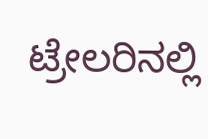ಟ್ರೇಲರಿನಲ್ಲಿ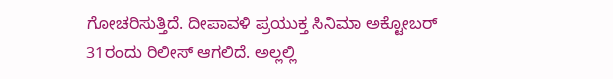ಗೋಚರಿಸುತ್ತಿದೆ. ದೀಪಾವಳಿ ಪ್ರಯುಕ್ತ ಸಿನಿಮಾ ಅಕ್ಟೋಬರ್ 31ರಂದು ರಿಲೀಸ್ ಆಗಲಿದೆ. ಅಲ್ಲಲ್ಲಿ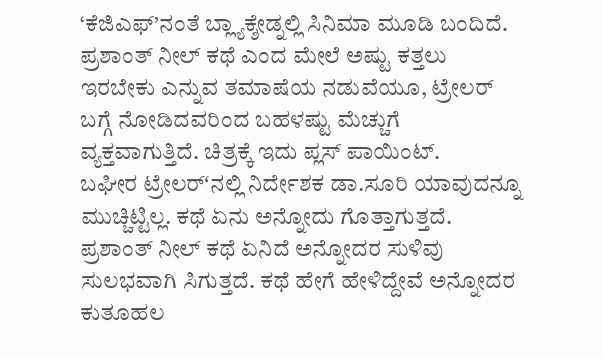‘ಕೆಜಿಎಫ್’ನಂತೆ ಬ್ಲ್ಯಾಕ್ಶೇಡ್ನಲ್ಲಿ ಸಿನಿಮಾ ಮೂಡಿ ಬಂದಿದೆ. ಪ್ರಶಾಂತ್ ನೀಲ್ ಕಥೆ ಎಂದ ಮೇಲೆ ಅಷ್ಟು ಕತ್ತಲು ಇರಬೇಕು ಎನ್ನುವ ತಮಾಷೆಯ ನಡುವೆಯೂ, ಟ್ರೇಲರ್ ಬಗ್ಗೆ ನೋಡಿದವರಿಂದ ಬಹಳಷ್ಟು ಮೆಚ್ಚುಗೆ ವ್ಯಕ್ತವಾಗುತ್ತಿದೆ. ಚಿತ್ರಕ್ಕೆ ಇದು ಪ್ಲಸ್ ಪಾಯಿಂಟ್.
ಬಘೀರ ಟ್ರೇಲರ್ʻನಲ್ಲಿ ನಿರ್ದೇಶಕ ಡಾ.ಸೂರಿ ಯಾವುದನ್ನೂ ಮುಚ್ಚಿಟ್ಟಿಲ್ಲ. ಕಥೆ ಏನು ಅನ್ನೋದು ಗೊತ್ತಾಗುತ್ತದೆ. ಪ್ರಶಾಂತ್ ನೀಲ್ ಕಥೆ ಏನಿದೆ ಅನ್ನೋದರ ಸುಳಿವು ಸುಲಭವಾಗಿ ಸಿಗುತ್ತದೆ. ಕಥೆ ಹೇಗೆ ಹೇಳಿದ್ದೇವೆ ಅನ್ನೋದರ ಕುತೂಹಲ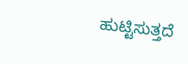ಹುಟ್ಟಿಸುತ್ತದೆ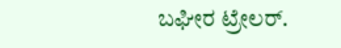ಬಘೀರ ಟ್ರೇಲರ್.